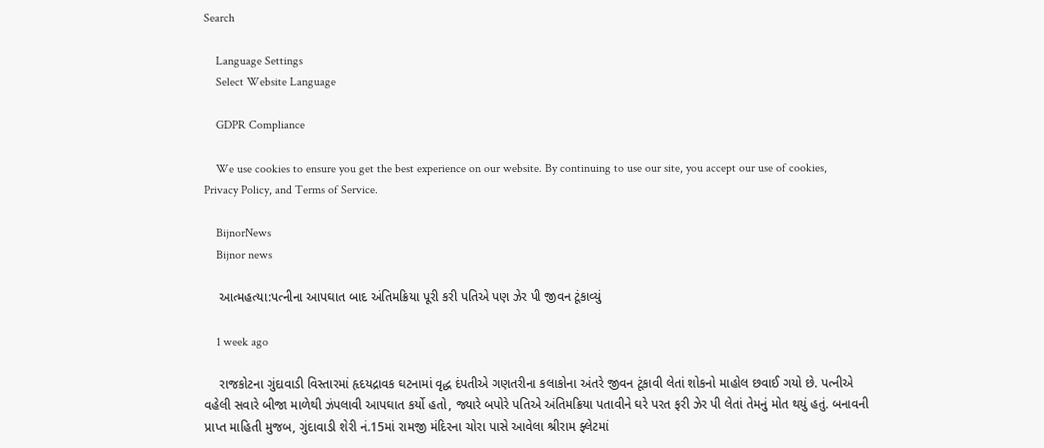Search

    Language Settings
    Select Website Language

    GDPR Compliance

    We use cookies to ensure you get the best experience on our website. By continuing to use our site, you accept our use of cookies, Privacy Policy, and Terms of Service.

    BijnorNews
    Bijnor news

    આત્મહત્યા:પત્નીના આપઘાત બાદ અંતિમક્રિયા પૂરી કરી પતિએ પણ ઝેર પી જીવન ટૂંકાવ્યું

    1 week ago

    રાજકોટના ગુંદાવાડી વિસ્તારમાં હૃદયદ્રાવક ઘટનામાં વૃદ્ધ દંપતીએ ગણતરીના કલાકોના અંતરે જીવન ટૂંકાવી લેતાં શોકનો માહોલ છવાઈ ગયો છે. પત્નીએ વહેલી સવારે બીજા માળેથી ઝંપલાવી આપઘાત કર્યો હતો, જ્યારે બપોરે પતિએ અંતિમક્રિયા પતાવીને ઘરે પરત ફરી ઝેર પી લેતાં તેમનું મોત થયું હતું. બનાવની પ્રાપ્ત માહિતી મુજબ, ગુંદાવાડી શેરી નં.15માં રામજી મંદિરના ચોરા પાસે આવેલા શ્રીરામ ફ્લેટમાં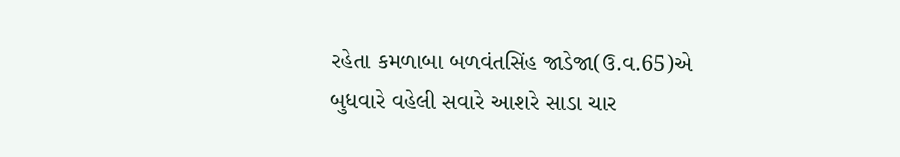રહેતા કમળાબા બળવંતસિંહ જાડેજા(ઉ.વ.65)એ બુધવારે વહેલી સવારે આશરે સાડા ચાર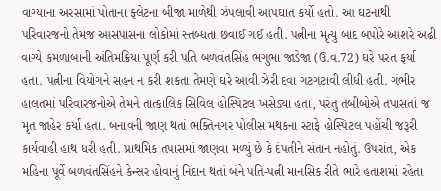વાગ્યાના અરસામાં પોતાના ફ્લેટના બીજા માળેથી ઝંપલાવી આપઘાત કર્યો હતો. આ ઘટનાથી પરિવારજનો તેમજ આસપાસના લોકોમાં સ્તબ્ધતા છવાઈ ગઈ હતી. પત્નીના મૃત્યુ બાદ બપોરે આશરે અઢી વાગ્યે કમળાબાની અંતિમક્રિયા પૂર્ણ કરી પતિ બળવંતસિંહ ભગુભા જાડેજા (ઉ.વ.72) ઘરે પરત ફર્યા હતા. પત્નીના વિયોગને સહન ન કરી શકતા તેમણે ઘરે આવી ઝેરી દવા ગટગટાવી લીધી હતી. ગંભીર હાલતમાં પરિવારજનોએ તેમને તાત્કાલિક સિવિલ હોસ્પિટલ ખસેડ્યા હતા, પરંતુ તબીબોએ તપાસતાં જ મૃત જાહેર કર્યા હતા. બનાવની જાણ થતાં ભક્તિનગર પોલીસ મથકના સ્ટાફે હોસ્પિટલ પહોંચી જરૂરી કાર્યવાહી હાથ ધરી હતી. પ્રાથમિક તપાસમાં જાણવા મળ્યું છે કે દંપતીને સંતાન નહોતું. ઉપરાંત, એક મહિના પૂર્વે બળવંતસિંહને કેન્સર હોવાનું નિદાન થતાં બંને પતિ-પત્ની માનસિક રીતે ભારે હતાશમાં રહેતા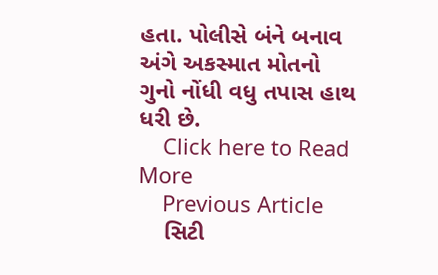હતા. પોલીસે બંને બનાવ અંગે અકસ્માત મોતનો ગુનો નોંધી વધુ તપાસ હાથ ધરી છે.
    Click here to Read More
    Previous Article
    સિટી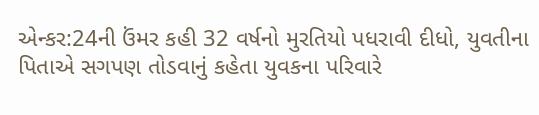એન્કર:24ની ઉંમર કહી 32 વર્ષનો મુરતિયો પધરાવી દીધો, યુવતીના પિતાએ સગપણ તોડવાનું કહેતા યુવકના પરિવારે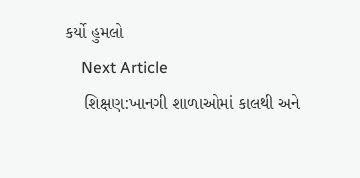કર્યો હુમલો
    Next Article
    શિક્ષણ:ખાનગી શાળાઓમાં કાલથી અને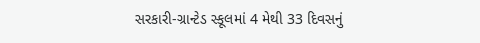સરકારી-ગ્રાન્ટેડ સ્કૂલમાં 4 મેથી 33 દિવસનું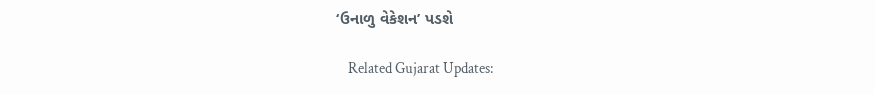‘ઉનાળુ વેકેશન’ પડશે

    Related Gujarat Updates: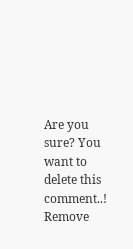Are you sure? You want to delete this comment..! Remove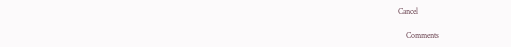Cancel

    Comments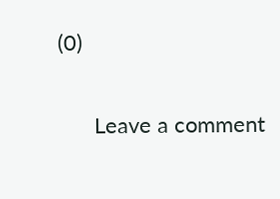(0)

      Leave a comment